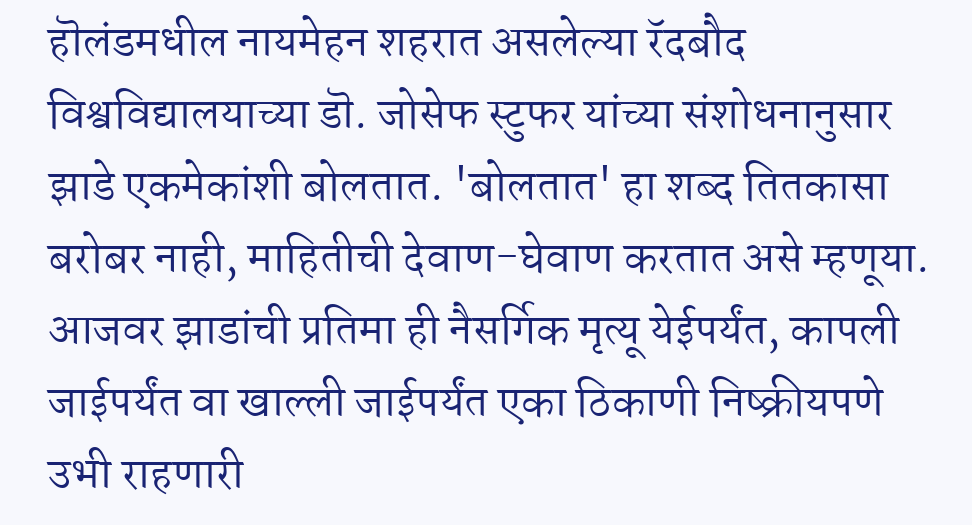हॊलंडमधील नायमेहन शहरात असलेल्या रॅदबौद विश्वविद्यालयाच्या डॊ. जोसेफ स्टुफर यांच्या संशोधनानुसार झाडे एकमेकांशी बोलतात. 'बोलतात' हा शब्द तितकासा बरोबर नाही, माहितीची देवाण-घेवाण करतात असे म्हणूया. आजवर झाडांची प्रतिमा ही नैसर्गिक मृत्यू येईपर्यंत, कापली जाईपर्यंत वा खाल्ली जाईपर्यंत एका ठिकाणी निष्क्रीयपणे उभी राहणारी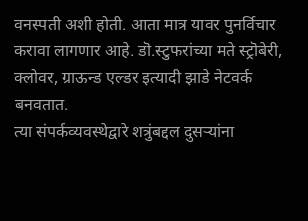वनस्पती अशी होती. आता मात्र यावर पुनर्विचार करावा लागणार आहे. डॊ.स्टुफरांच्या मते स्ट्रॊबेरी, क्लोवर, ग्राऊन्ड एल्डर इत्यादी झाडे नेटवर्क बनवतात.
त्या संपर्कव्यवस्थेद्वारे शत्रुंबद्दल दुसऱ्यांना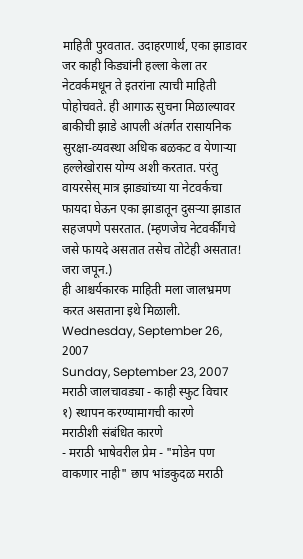माहिती पुरवतात. उदाहरणार्थ, एका झाडावर जर काही किड्यांनी हल्ला केला तर नेटवर्कमधून ते इतरांना त्याची माहिती पोहोचवते. ही आगाऊ सुचना मिळाल्यावर बाकीची झाडे आपली अंतर्गत रासायनिक सुरक्षा-व्यवस्था अधिक बळकट व येणाऱ्या हल्लेखोरास योग्य अशी करतात. परंतु वायरसेस् मात्र झाड्यांच्या या नेटवर्कचा फायदा घेऊन एका झाडातून दुसऱ्या झाडात सहजपणे पसरतात. (म्हणजेच नेटवर्कींगचे जसे फायदे असतात तसेच तोटेही असतात! जरा जपून.)
ही आश्चर्यकारक माहिती मला जालभ्रमण करत असताना इथे मिळाली.
Wednesday, September 26, 2007
Sunday, September 23, 2007
मराठी जालचावड्या - काही स्फुट विचार
१) स्थापन करण्यामागची कारणे
मराठीशी संबंधित कारणे
- मराठी भाषेवरील प्रेम - "मोडेन पण वाकणार नाही" छाप भांडकुदळ मराठी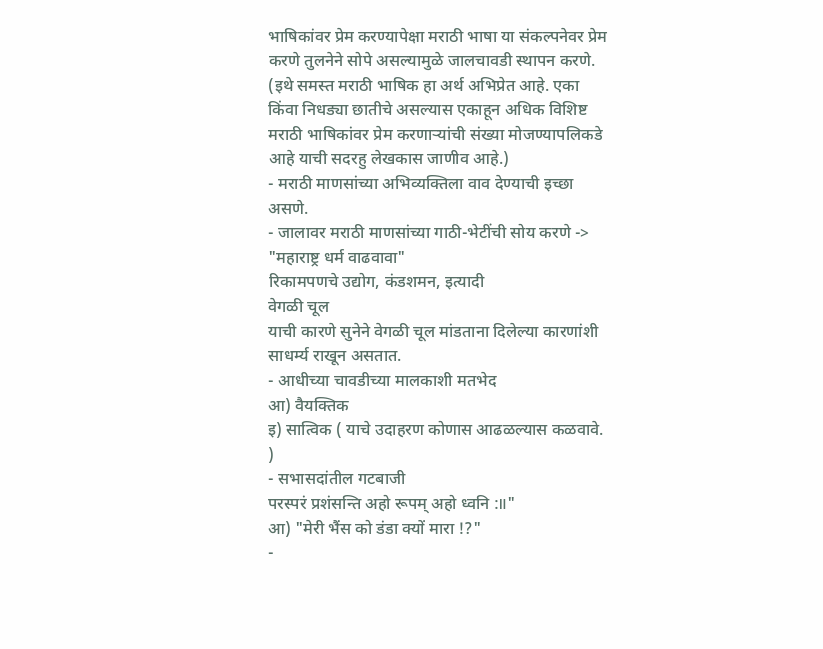भाषिकांवर प्रेम करण्यापेक्षा मराठी भाषा या संकल्पनेवर प्रेम करणे तुलनेने सोपे असल्यामुळे जालचावडी स्थापन करणे. (इथे समस्त मराठी भाषिक हा अर्थ अभिप्रेत आहे. एका किंवा निधड्या छातीचे असल्यास एकाहून अधिक विशिष्ट मराठी भाषिकांवर प्रेम करणाऱ्यांची संख्या मोजण्यापलिकडे आहे याची सदरहु लेखकास जाणीव आहे.)
- मराठी माणसांच्या अभिव्यक्तिला वाव देण्याची इच्छा असणे.
- जालावर मराठी माणसांच्या गाठी-भेटींची सोय करणे -> "महाराष्ट्र धर्म वाढवावा"
रिकामपणचे उद्योग, कंडशमन, इत्यादी
वेगळी चूल
याची कारणे सुनेने वेगळी चूल मांडताना दिलेल्या कारणांशी साधर्म्य राखून असतात.
- आधीच्या चावडीच्या मालकाशी मतभेद
आ) वैयक्तिक
इ) सात्विक ( याचे उदाहरण कोणास आढळल्यास कळवावे. )
- सभासदांतील गटबाजी
परस्परं प्रशंसन्ति अहो रूपम् अहो ध्वनि :॥"
आ) "मेरी भैंस को डंडा क्यों मारा !?"
-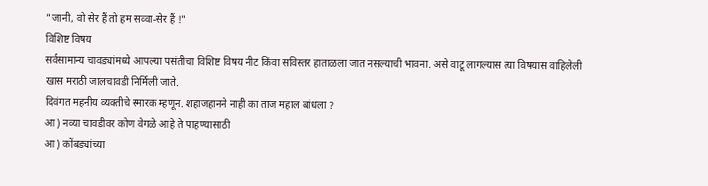"जानी, वो सेर हैं तो हम सव्वा-सेर हैं !"
विशिष्ट विषय
सर्वसामान्य चावड्यांमध्ये आपल्या पसंतीचा विशिष्ट विषय नीट किंवा सविस्तर हाताळला जात नसल्याची भावना. असे वाटू लागल्यास त्या विषयास वाहिलेली खास मराठी जालचावडी निर्मिली जाते.
दिवंगत महनीय व्यक्तीचे स्मारक म्हणून. शहाजहानने नाही का ताज महाल बांधला ?
आ) नव्या चावडीवर कोण वेगळे आहे ते पाहण्यासाठी
आ) कोंबड्यांच्या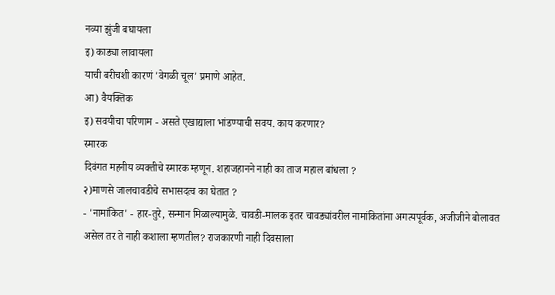नव्या झुंजी बघायला
इ) काड्या लावायला
याची बरीचशी कारणं 'वेगळी चूल' प्रमाणे आहेत.
आ) वैयक्तिक
इ) सवयीचा परिणाम - असते एखाद्याला भांडण्याची सवय. काय करणार?
स्मारक
दिवंगत महनीय व्यक्तीचे स्मारक म्हणून. शहाजहानने नाही का ताज महाल बांधला ?
२)माणसे जालचावडीचे सभासदत्व का घेतात ?
- 'नामांकित' - हार-तुरे, सन्मान मिळाल्यामुळे. चावडी-मालक इतर चावड्यांवरील नामांकितांना अगत्यपूर्वक, अजीजीने बोलावत असेल तर ते नाही कशाला म्हणतील? राजकारणी नाही दिवसाला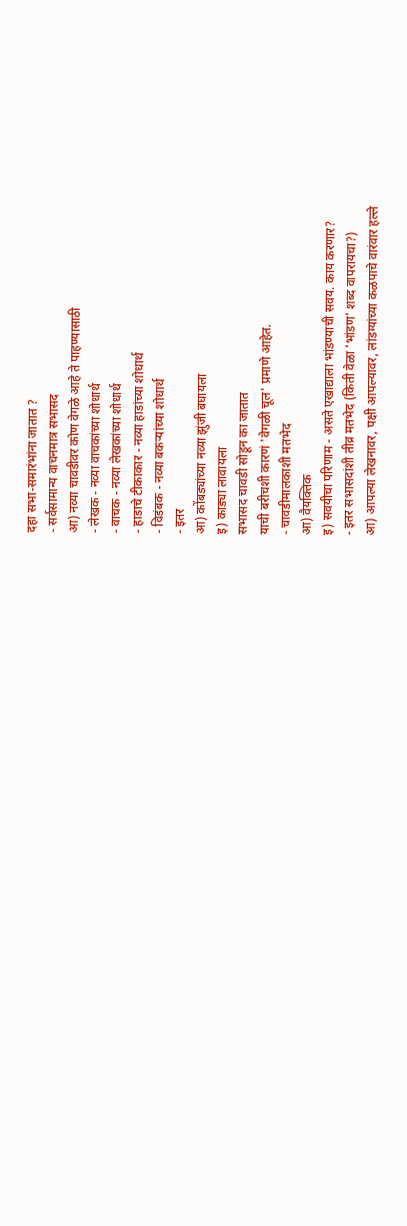दहा सभा-समारंभांना जातात ?
- सर्वसामान्य वाचनमात्र सभासद
आ) नव्या चावडीवर कोण वेगळे आहे ते पाहण्यासाठी
- लेखक - नव्या वाचकांच्या शोधार्थ
- वाचक - नव्या लेखकांच्या शोधार्थ
- हाडाचे टीकाकार - नव्या हाडांच्या शोधार्थ
- विडंबक - नव्या बकऱ्यांच्या शोधार्थ
- इतर
आ) कोंबड्यांच्या नव्या झुंजी बघायला
इ) काड्या लावायला
सभासद चावडी सोडून का जातात
याची बरीचशी कारणं 'वेगळी चूल' प्रमाणे आहेत.
- चावडीमालकाशी मतभेद
आ) वैयक्तिक
इ) सवयीचा परिणाम - असते एखाद्याला भांडण्याची सवय. काय करणार?
- इतर सभासदांशी तीव्र मतभेद (किती वेळा 'भांडण' शब्द वापरायचा?)
आ) आपल्या लेखनावर, पक्षी आपल्यावर, लांडग्यांच्या कळपाचे वारंवार हल्ले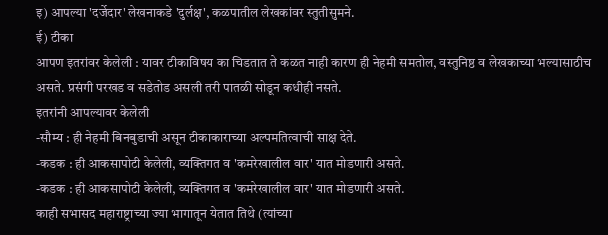इ) आपल्या 'दर्जेदार' लेखनाकडे 'दुर्लक्ष', कळपातील लेखकांवर स्तुतीसुमने.
ई) टीका
आपण इतरांवर केलेली : यावर टीकाविषय का चिडतात ते कळत नाही कारण ही नेहमी समतोल, वस्तुनिष्ठ व लेखकाच्या भल्यासाठीच असते. प्रसंगी परखड व सडेतोड असली तरी पातळी सोडून कधीही नसते.
इतरांनी आपल्यावर केलेली
-सौम्य : ही नेहमी बिनबुडाची असून टीकाकाराच्या अल्पमतित्वाची साक्ष देते.
-कडक : ही आकसापोटी केलेली, व्यक्तिगत व 'कमरेखालील वार' यात मोडणारी असते.
-कडक : ही आकसापोटी केलेली, व्यक्तिगत व 'कमरेखालील वार' यात मोडणारी असते.
काही सभासद महाराष्ट्राच्या ज्या भागातून येतात तिथे (त्यांच्या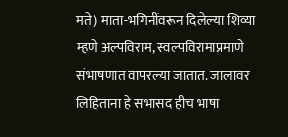मते) माता-भगिनींवरून दिलेल्या शिव्या म्हणे अल्पविराम, स्वल्पविरामाप्रमाणे संभाषणात वापरल्या जातात. जालावर लिहिताना हे सभासद हीच भाषा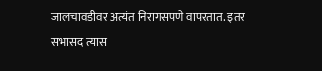जालचावडीवर अत्यंत निरागसपणे वापरतात. इतर सभासद त्यास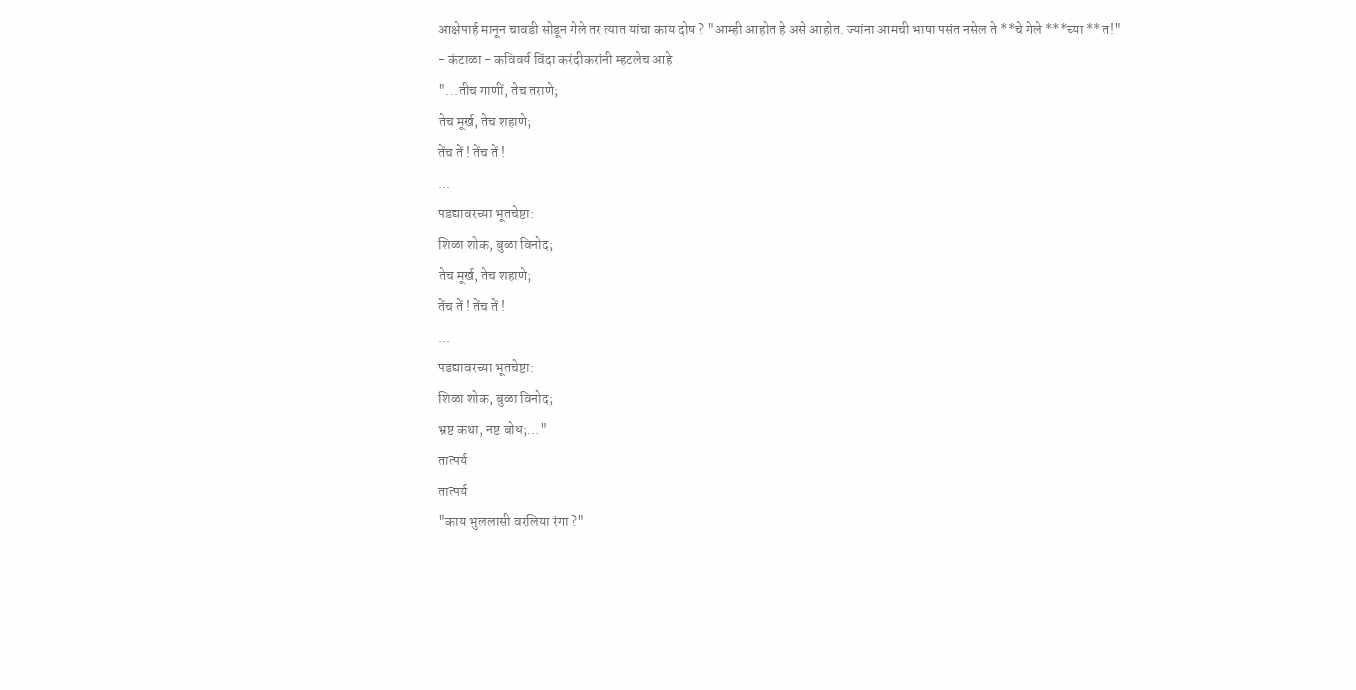आक्षेपार्ह मानून चावडी सोडून गेले तर त्यात यांचा काय दोष ? "आम्ही आहोत हे असे आहोत. ज्यांना आमची भाषा पसंत नसेल ते **चे गेले ***च्या **त!"
- कंटाळा - कविवर्य विंदा करंदीकरांनी म्हटलेच आहे
"...तीच गाणीं, तेच तराणे;
तेच मूर्ख, तेच शहाणे;
तेंच तें ! तेंच तें !
...
पडद्यावरच्या भूतचेष्टा:
शिळा शोक, बुळा विनोद;
तेच मूर्ख, तेच शहाणे;
तेंच तें ! तेंच तें !
...
पडद्यावरच्या भूतचेष्टा:
शिळा शोक, बुळा विनोद;
भ्रष्ट कथा, नष्ट बोध;..."
तात्पर्य
तात्पर्य
"काय भुललासी वरलिया रंगा ?"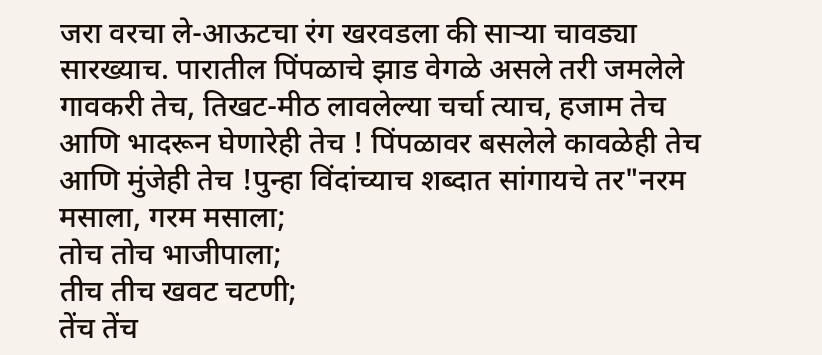जरा वरचा ले-आऊटचा रंग खरवडला की साऱ्या चावड्या सारख्याच. पारातील पिंपळाचे झाड वेगळे असले तरी जमलेले गावकरी तेच, तिखट-मीठ लावलेल्या चर्चा त्याच, हजाम तेच आणि भादरून घेणारेही तेच ! पिंपळावर बसलेले कावळेही तेच आणि मुंजेही तेच !पुन्हा विंदांच्याच शब्दात सांगायचे तर"नरम मसाला, गरम मसाला;
तोच तोच भाजीपाला;
तीच तीच खवट चटणी;
तेंच तेंच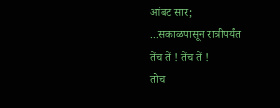आंबट सार;
...सकाळपासून रात्रीपर्यंत
तेंच तें ! तेंच तें !
तोच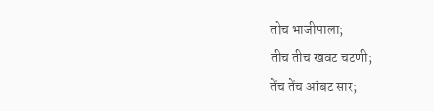तोच भाजीपाला;
तीच तीच खवट चटणी;
तेंच तेंच आंबट सार;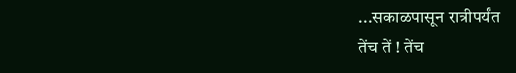...सकाळपासून रात्रीपर्यंत
तेंच तें ! तेंच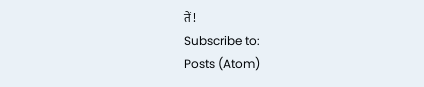तें !
Subscribe to:
Posts (Atom)